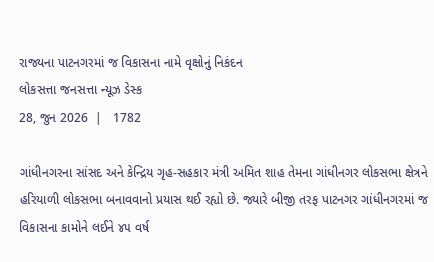રાજ્યના પાટનગરમાં જ વિકાસના નામે વૃક્ષોનું નિકંદન
લોકસત્તા જનસત્તા ન્યૂઝ ડેસ્ક
28, જુન 2026  |   1782

ગાંધીનગરના સાંસદ અને કેન્દ્રિય ગૃહ-સહકાર મંત્રી અમિત શાહ તેમના ગાંધીનગર લોકસભા ક્ષેત્રને હરિયાળી લોકસભા બનાવવાનો પ્રયાસ થઈ રહ્યો છે. જ્યારે બીજી તરફ પાટનગર ગાંધીનગરમાં જ વિકાસના કામોને લઈને ૪૫ વર્ષ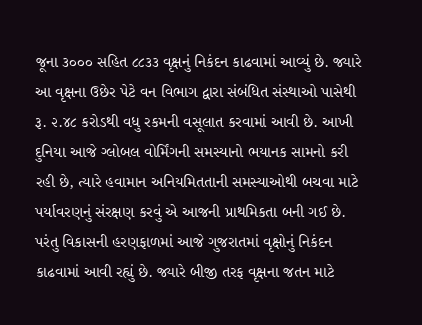જૂના ૩૦૦૦ સહિત ૮૮૩૩ વૃક્ષનું નિકંદન કાઢવામાં આવ્યું છે. જ્યારે આ વૃક્ષના ઉછેર પેટે વન વિભાગ દ્વારા સંબંધિત સંસ્થાઓ પાસેથી રૂ. ૨.૪૮ કરોડથી વધુ રકમની વસૂલાત કરવામાં આવી છે. આખી દુનિયા આજે ગ્લોબલ વોર્મિંગની સમસ્યાનો ભયાનક સામનો કરી રહી છે, ત્યારે હવામાન અનિયમિતતાની સમસ્યાઓથી બચવા માટે પર્યાવરણનું સંરક્ષણ કરવું એ આજની પ્રાથમિકતા બની ગઈ છે. પરંતુ વિકાસની હરણફાળમાં આજે ગુજરાતમાં વૃક્ષોનું નિકંદન કાઢવામાં આવી રહ્યું છે. જ્યારે બીજી તરફ વૃક્ષના જતન માટે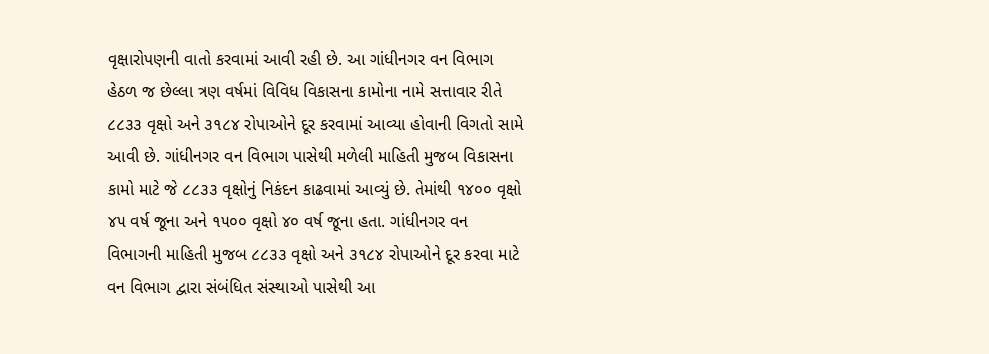વૃક્ષારોપણની વાતો કરવામાં આવી રહી છે. આ ગાંધીનગર વન વિભાગ હેઠળ જ છેલ્લા ત્રણ વર્ષમાં વિવિધ વિકાસના કામોના નામે સત્તાવાર રીતે ૮૮૩૩ વૃક્ષો અને ૩૧૮૪ રોપાઓને દૂર કરવામાં આવ્યા હોવાની વિગતો સામે આવી છે. ગાંધીનગર વન વિભાગ પાસેથી મળેલી માહિતી મુજબ વિકાસના કામો માટે જે ૮૮૩૩ વૃક્ષોનું નિકંદન કાઢવામાં આવ્યું છે. તેમાંથી ૧૪૦૦ વૃક્ષો ૪૫ વર્ષ જૂના અને ૧૫૦૦ વૃક્ષો ૪૦ વર્ષ જૂના હતા. ગાંધીનગર વન વિભાગની માહિતી મુજબ ૮૮૩૩ વૃક્ષો અને ૩૧૮૪ રોપાઓને દૂર કરવા માટે વન વિભાગ દ્વારા સંબંધિત સંસ્થાઓ પાસેથી આ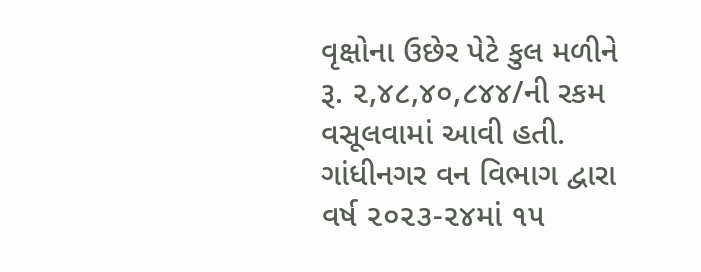વૃક્ષોના ઉછેર પેટે કુલ મળીને રૂ. ૨,૪૮,૪૦,૮૪૪/ની રકમ વસૂલવામાં આવી હતી. ગાંધીનગર વન વિભાગ દ્વારા વર્ષ ૨૦૨૩-૨૪માં ૧૫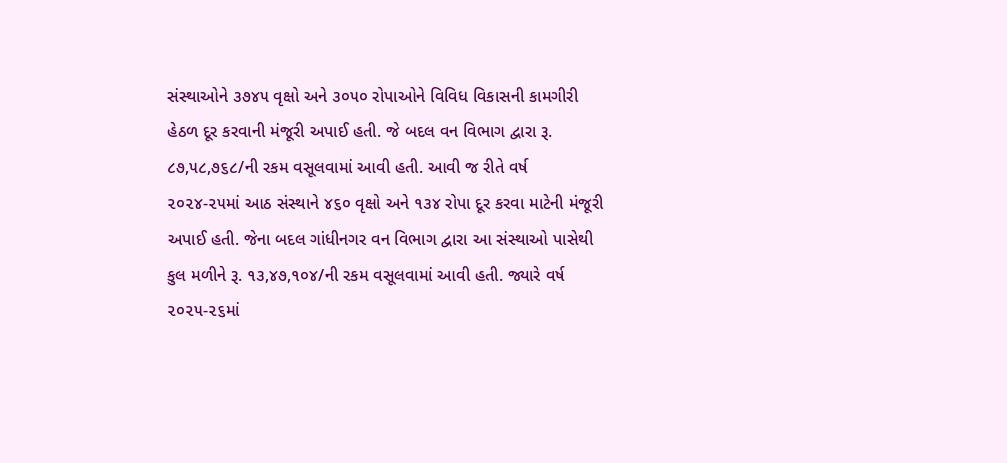સંસ્થાઓને ૩૭૪૫ વૃક્ષો અને ૩૦૫૦ રોપાઓને વિવિધ વિકાસની કામગીરી હેઠળ દૂર કરવાની મંજૂરી અપાઈ હતી. જે બદલ વન વિભાગ દ્વારા રૂ. ૮૭,૫૮,૭૬૮/ની રકમ વસૂલવામાં આવી હતી. આવી જ રીતે વર્ષ ૨૦૨૪-૨૫માં આઠ સંસ્થાને ૪૬૦ વૃક્ષો અને ૧૩૪ રોપા દૂર કરવા માટેની મંજૂરી અપાઈ હતી. જેના બદલ ગાંધીનગર વન વિભાગ દ્વારા આ સંસ્થાઓ પાસેથી કુલ મળીને રૂ. ૧૩,૪૭,૧૦૪/ની રકમ વસૂલવામાં આવી હતી. જ્યારે વર્ષ ૨૦૨૫-૨૬માં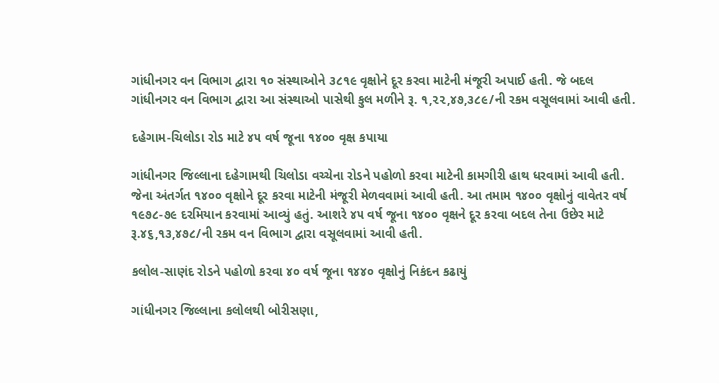ગાંધીનગર વન વિભાગ દ્વારા ૧૦ સંસ્થાઓને ૩૮૧૯ વૃક્ષોને દૂર કરવા માટેની મંજૂરી અપાઈ હતી. જે બદલ ગાંધીનગર વન વિભાગ દ્વારા આ સંસ્થાઓ પાસેથી કુલ મળીને રૂ. ૧,૨૨,૪૭,૩૮૯/ની રકમ વસૂલવામાં આવી હતી.

દહેગામ-ચિલોડા રોડ માટે ૪૫ વર્ષ જૂના ૧૪૦૦ વૃક્ષ કપાયા

ગાંધીનગર જિલ્લાના દહેગામથી ચિલોડા વચ્ચેના રોડને પહોળો કરવા માટેની કામગીરી હાથ ધરવામાં આવી હતી. જેના અંતર્ગત ૧૪૦૦ વૃક્ષોને દૂર કરવા માટેની મંજૂરી મેળવવામાં આવી હતી. આ તમામ ૧૪૦૦ વૃક્ષોનું વાવેતર વર્ષ ૧૯૭૮-૭૯ દરમિયાન કરવામાં આવ્યું હતું. આશરે ૪૫ વર્ષ જૂના ૧૪૦૦ વૃક્ષને દૂર કરવા બદલ તેના ઉછેર માટે રૂ.૪૬,૧૩,૪૭૮/ની રકમ વન વિભાગ દ્વારા વસૂલવામાં આવી હતી.

કલોલ-સાણંદ રોડને પહોળો કરવા ૪૦ વર્ષ જૂના ૧૪૪૦ વૃક્ષોનું નિકંદન કઢાયું

ગાંધીનગર જિલ્લાના કલોલથી બોરીસણા,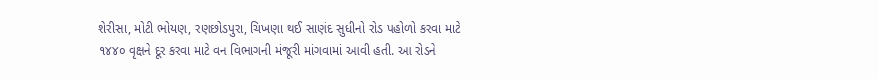શેરીસા, મોટી ભોયણ, રણછોડપુરા, ચિખણા થઈ સાણંદ સુધીનો રોડ પહોળો કરવા માટે ૧૪૪૦ વૃક્ષને દૂર કરવા માટે વન વિભાગની મંજૂરી માંગવામાં આવી હતી. આ રોડને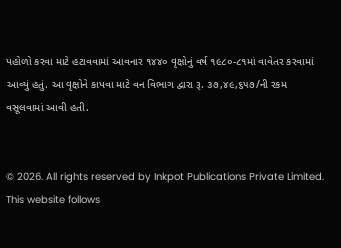પહોળો કરવા માટે હટાવવામાં આવનાર ૧૪૪૦ વૃક્ષોનું વર્ષ ૧૯૮૦-૮૧માં વાવેતર કરવામાં આવ્યું હતું. આ વૃક્ષોને કાપવા માટે વન વિભાગ દ્વારા રૂ. ૩૭,૪૯,૬૫૭/ની રકમ વસૂલવામાં આવી હતી.


© 2026. All rights reserved by Inkpot Publications Private Limited.
This website follows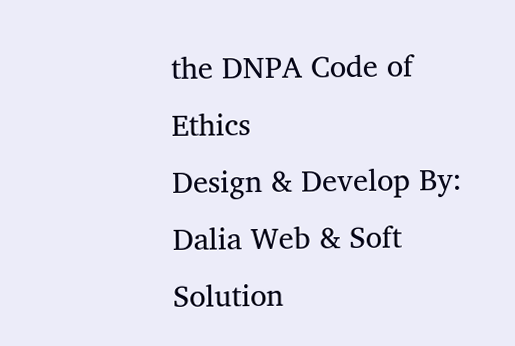the DNPA Code of Ethics
Design & Develop By:
Dalia Web & Soft Solution